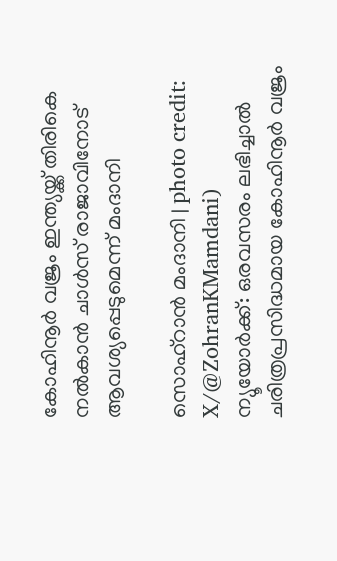കോഹിനൂർ വജ്രം ഇന്ത്യയ്ക്ക് തിരികെ നൽകാൻ ചാൾസ് രാജാവിനോട് ആവശ്യപ്പെടുമെന്ന് മംദാനി

സൊഹ്റാൻ മംദാനി | photo credit: X/@ZohranKMamdani)
ന്യൂയോർക്ക്: ഒരവസരം ലഭിച്ചാൽ ചരിത്രപ്രസിദ്ധമായ കോഹിനൂർ വജ്രം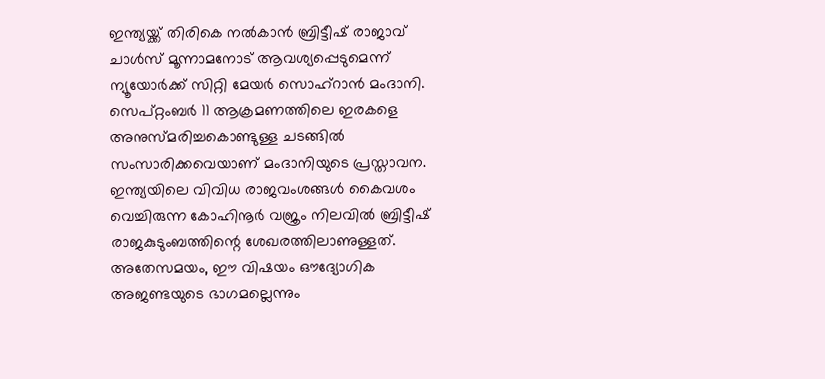ഇന്ത്യയ്ക്ക് തിരികെ നൽകാൻ ബ്രിട്ടീഷ് രാജാവ് ചാൾസ് മൂന്നാമനോട് ആവശ്യപ്പെടുമെന്ന് ന്യൂയോർക്ക് സിറ്റി മേയർ സൊഹ്റാൻ മംദാനി.
സെപ്റ്റംബർ 11 ആക്രമണത്തിലെ ഇരകളെ അനുസ്മരിച്ചകൊണ്ടുള്ള ചടങ്ങിൽ സംസാരിക്കവെയാണ് മംദാനിയുടെ പ്രസ്താവന. ഇന്ത്യയിലെ വിവിധ രാജവംശങ്ങൾ കൈവശം വെച്ചിരുന്ന കോഹിനൂർ വജ്രം നിലവിൽ ബ്രിട്ടീഷ് രാജകുടുംബത്തിന്റെ ശേഖരത്തിലാണുള്ളത്. അതേസമയം, ഈ വിഷയം ഔദ്യോഗിക അജണ്ടയുടെ ഭാഗമല്ലെന്നും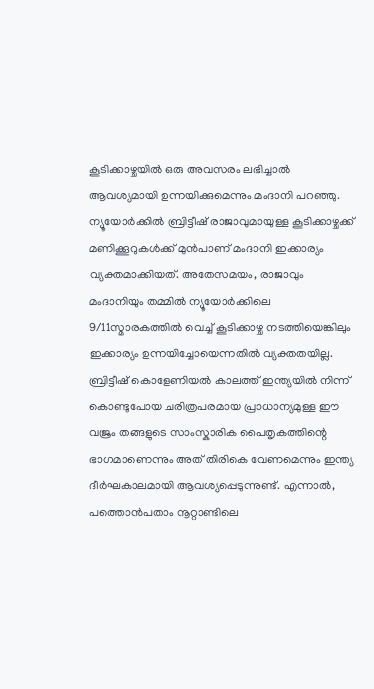കൂടിക്കാഴ്ചയിൽ ഒരു അവസരം ലഭിച്ചാൽ ആവശ്യമായി ഉന്നയിക്കുമെന്നും മംദാനി പറഞ്ഞു. ന്യൂയോർക്കിൽ ബ്രിട്ടീഷ് രാജാവുമായുള്ള കൂടിക്കാഴ്ചക്ക് മണിക്കൂറുകൾക്ക് മുൻപാണ് മംദാനി ഇക്കാര്യം വ്യക്തമാക്കിയത്. അതേസമയം, രാജാവും മംദാനിയും തമ്മിൽ ന്യൂയോർക്കിലെ 9/11സ്മാരകത്തിൽ വെച്ച് കൂടിക്കാഴ്ച നടത്തിയെങ്കിലും ഇക്കാര്യം ഉന്നയിച്ചോയെന്നതിൽ വ്യക്തതയില്ല.
ബ്രിട്ടീഷ് കൊളേണിയൽ കാലത്ത് ഇന്ത്യയിൽ നിന്ന് കൊണ്ടുപോയ ചരിത്രപരമായ പ്രാധാന്യമുള്ള ഈ വജ്രം തങ്ങളുടെ സാംസ്കാരിക പൈതൃകത്തിന്റെ ഭാഗമാണെന്നും അത് തിരികെ വേണമെന്നും ഇന്ത്യ ദീർഘകാലമായി ആവശ്യപ്പെടുന്നുണ്ട്. എന്നാൽ, പത്തൊൻപതാം നൂറ്റാണ്ടിലെ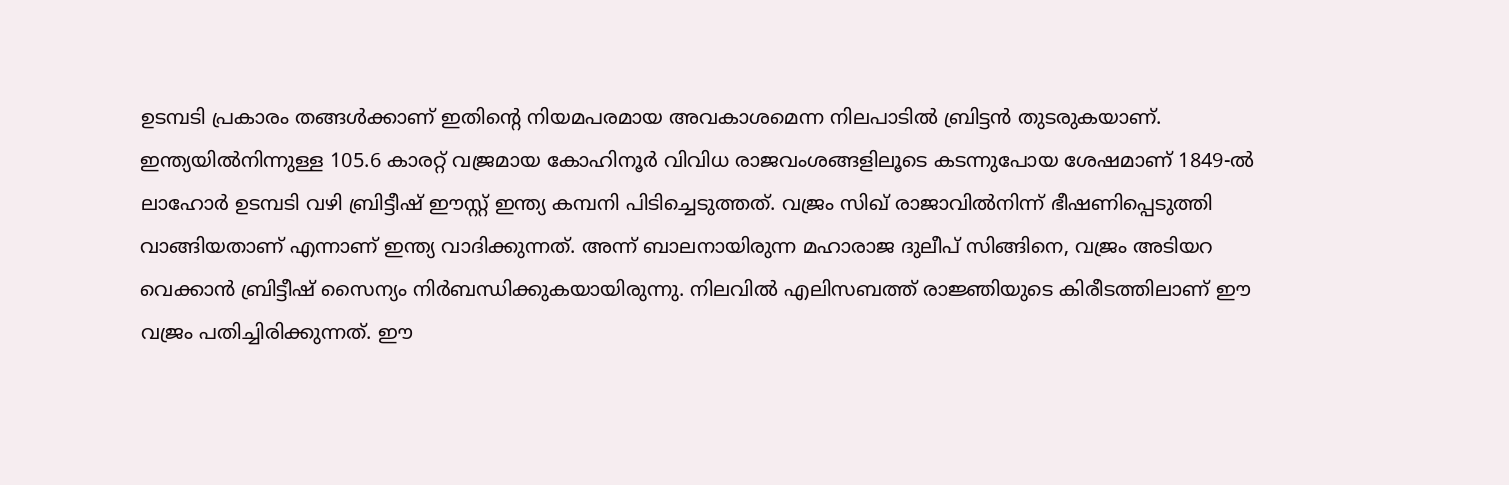ഉടമ്പടി പ്രകാരം തങ്ങൾക്കാണ് ഇതിന്റെ നിയമപരമായ അവകാശമെന്ന നിലപാടിൽ ബ്രിട്ടൻ തുടരുകയാണ്.
ഇന്ത്യയിൽനിന്നുള്ള 105.6 കാരറ്റ് വജ്രമായ കോഹിനൂർ വിവിധ രാജവംശങ്ങളിലൂടെ കടന്നുപോയ ശേഷമാണ് 1849-ൽ ലാഹോർ ഉടമ്പടി വഴി ബ്രിട്ടീഷ് ഈസ്റ്റ് ഇന്ത്യ കമ്പനി പിടിച്ചെടുത്തത്. വജ്രം സിഖ് രാജാവിൽനിന്ന് ഭീഷണിപ്പെടുത്തി വാങ്ങിയതാണ് എന്നാണ് ഇന്ത്യ വാദിക്കുന്നത്. അന്ന് ബാലനായിരുന്ന മഹാരാജ ദുലീപ് സിങ്ങിനെ, വജ്രം അടിയറ വെക്കാൻ ബ്രിട്ടീഷ് സൈന്യം നിർബന്ധിക്കുകയായിരുന്നു. നിലവിൽ എലിസബത്ത് രാജ്ഞിയുടെ കിരീടത്തിലാണ് ഈ വജ്രം പതിച്ചിരിക്കുന്നത്. ഈ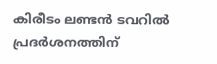കിരീടം ലണ്ടൻ ടവറിൽ പ്രദർശനത്തിന്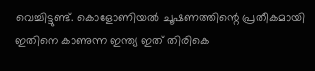വെച്ചിട്ടുണ്ട്. കൊളോണിയൽ ചൂഷണത്തിന്റെ പ്രതീകമായി ഇതിനെ കാണുന്ന ഇന്ത്യ ഇത് തിരികെ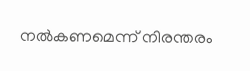നൽകണമെന്ന് നിരന്തരം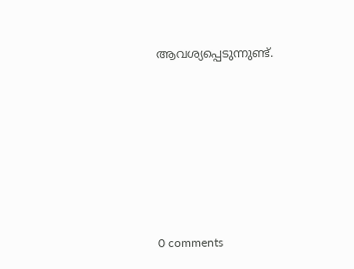ആവശ്യപ്പെടുന്നുണ്ട്.










0 comments